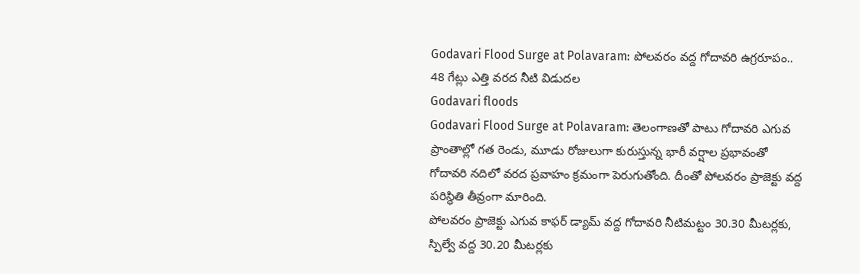Godavari Flood Surge at Polavaram: పోలవరం వద్ద గోదావరి ఉగ్రరూపం.. 48 గేట్లు ఎత్తి వరద నీటి విడుదల
Godavari floods
Godavari Flood Surge at Polavaram: తెలంగాణతో పాటు గోదావరి ఎగువ ప్రాంతాల్లో గత రెండు, మూడు రోజులుగా కురుస్తున్న భారీ వర్షాల ప్రభావంతో గోదావరి నదిలో వరద ప్రవాహం క్రమంగా పెరుగుతోంది. దీంతో పోలవరం ప్రాజెక్టు వద్ద పరిస్థితి తీవ్రంగా మారింది.
పోలవరం ప్రాజెక్టు ఎగువ కాఫర్ డ్యామ్ వద్ద గోదావరి నీటిమట్టం 30.30 మీటర్లకు, స్పిల్వే వద్ద 30.20 మీటర్లకు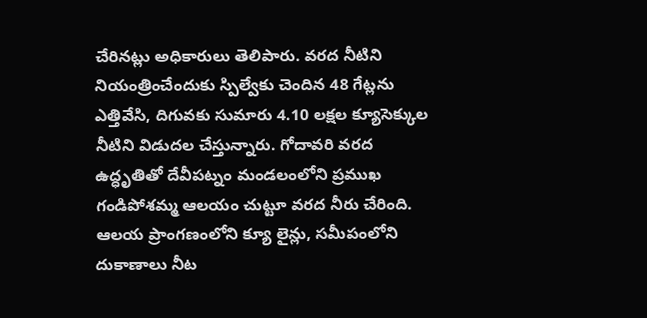చేరినట్లు అధికారులు తెలిపారు. వరద నీటిని నియంత్రించేందుకు స్పిల్వేకు చెందిన 48 గేట్లను ఎత్తివేసి, దిగువకు సుమారు 4.10 లక్షల క్యూసెక్కుల నీటిని విడుదల చేస్తున్నారు. గోదావరి వరద ఉద్ధృతితో దేవీపట్నం మండలంలోని ప్రముఖ గండిపోశమ్మ ఆలయం చుట్టూ వరద నీరు చేరింది. ఆలయ ప్రాంగణంలోని క్యూ లైన్లు, సమీపంలోని దుకాణాలు నీట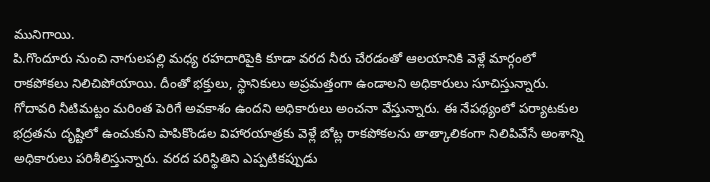మునిగాయి.
పి.గొందూరు నుంచి నాగులపల్లి మధ్య రహదారిపైకి కూడా వరద నీరు చేరడంతో ఆలయానికి వెళ్లే మార్గంలో రాకపోకలు నిలిచిపోయాయి. దీంతో భక్తులు, స్థానికులు అప్రమత్తంగా ఉండాలని అధికారులు సూచిస్తున్నారు. గోదావరి నీటిమట్టం మరింత పెరిగే అవకాశం ఉందని అధికారులు అంచనా వేస్తున్నారు. ఈ నేపథ్యంలో పర్యాటకుల భద్రతను దృష్టిలో ఉంచుకుని పాపికొండల విహారయాత్రకు వెళ్లే బోట్ల రాకపోకలను తాత్కాలికంగా నిలిపివేసే అంశాన్ని అధికారులు పరిశీలిస్తున్నారు. వరద పరిస్థితిని ఎప్పటికప్పుడు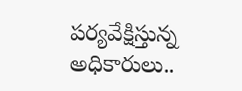పర్యవేక్షిస్తున్న అధికారులు..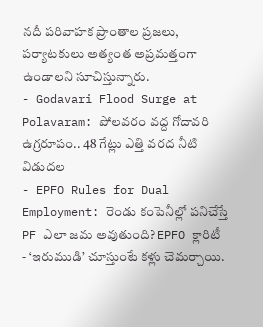నదీ పరివాహక ప్రాంతాల ప్రజలు, పర్యాటకులు అత్యంత అప్రమత్తంగా ఉండాలని సూచిస్తున్నారు.
- Godavari Flood Surge at Polavaram: పోలవరం వద్ద గోదావరి ఉగ్రరూపం.. 48 గేట్లు ఎత్తి వరద నీటి విడుదల
- EPFO Rules for Dual Employment: రెండు కంపెనీల్లో పనిచేస్తే PF ఎలా జమ అవుతుంది? EPFO క్లారిటీ
- ‘ఇరుముడి’ చూస్తుంటే కళ్లు చెమర్చాయి.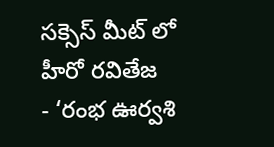సక్సెస్ మీట్ లో హీరో రవితేజ
- ‘రంభ ఊర్వశి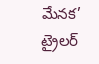మేనక’ ట్రైలర్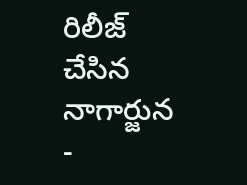రిలీజ్ చేసిన నాగార్జున
-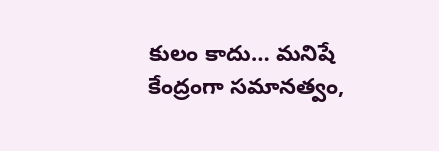కులం కాదు… మనిషే కేంద్రంగా సమానత్వం,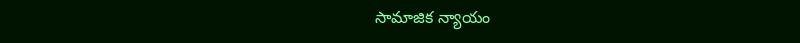సామాజిక న్యాయం